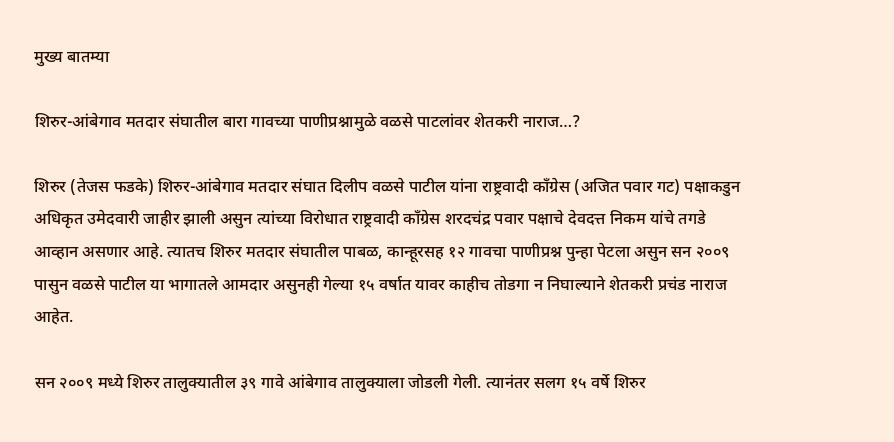मुख्य बातम्या

शिरुर-आंबेगाव मतदार संघातील बारा गावच्या पाणीप्रश्नामुळे वळसे पाटलांवर शेतकरी नाराज…?

शिरुर (तेजस फडके) शिरुर-आंबेगाव मतदार संघात दिलीप वळसे पाटील यांना राष्ट्रवादी काँग्रेस (अजित पवार गट) पक्षाकडुन अधिकृत उमेदवारी जाहीर झाली असुन त्यांच्या विरोधात राष्ट्रवादी काँग्रेस शरदचंद्र पवार पक्षाचे देवदत्त निकम यांचे तगडे आव्हान असणार आहे. त्यातच शिरुर मतदार संघातील पाबळ, कान्हूरसह १२ गावचा पाणीप्रश्न पुन्हा पेटला असुन सन २००९ पासुन वळसे पाटील या भागातले आमदार असुनही गेल्या १५ वर्षात यावर काहीच तोडगा न निघाल्याने शेतकरी प्रचंड नाराज आहेत.

सन २००९ मध्ये शिरुर तालुक्यातील ३९ गावे आंबेगाव तालुक्याला जोडली गेली. त्यानंतर सलग १५ वर्षे शिरुर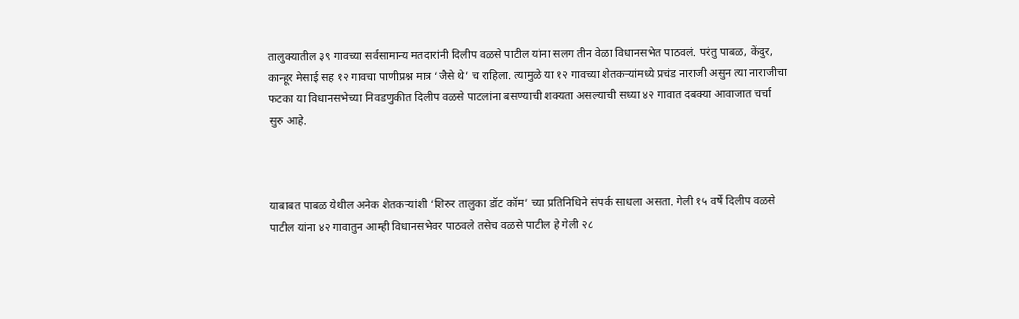तालुक्यातील ३९ गावच्या सर्वसामान्य मतदारांनी दिलीप वळसे पाटील यांना सलग तीन वेळा विधानसभेत पाठवलं. परंतु पाबळ, केंदुर, कान्हूर मेसाई सह १२ गावचा पाणीप्रश्न मात्र ‘जैसे थे’ च राहिला. त्यामुळे या १२ गावच्या शेतकऱ्यांमध्ये प्रचंड नाराजी असुन त्या नाराजीचा फटका या विधानसभेच्या निवडणुकीत दिलीप वळसे पाटलांना बसण्याची शक्यता असल्याची सध्या ४२ गावात दबक्या आवाजात चर्चा सुरु आहे.



याबाबत पाबळ येथील अनेक शेतकऱ्यांशी ‘शिरुर तालुका डॉट कॉम’ च्या प्रतिनिधिने संपर्क साधला असता. गेली १५ वर्षे दिलीप वळसे पाटील यांना ४२ गावातुन आम्ही विधानसभेवर पाठवले तसेच वळसे पाटील हे गेली २८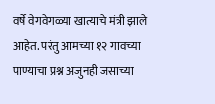वर्षे वेगवेगळ्या खात्याचे मंत्री झाले आहेत. परंतु आमच्या १२ गावच्या पाण्याचा प्रश्न अजुनही जसाच्या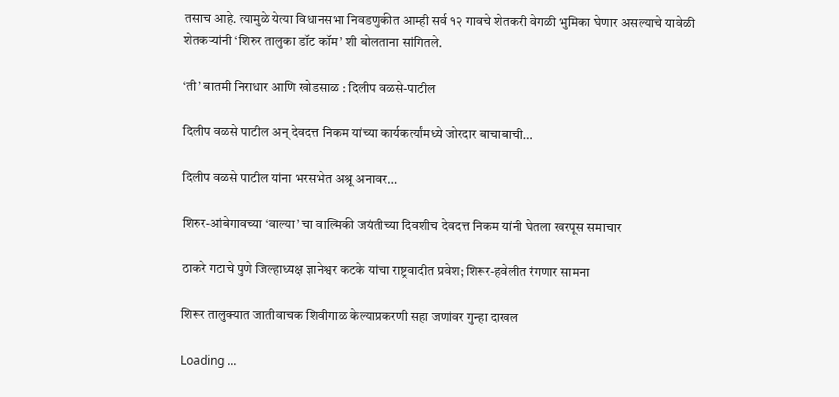तसाच आहे. त्यामुळे येत्या विधानसभा निवडणुकीत आम्ही सर्व १२ गावचे शेतकरी वेगळी भुमिका घेणार असल्याचे यावेळी शेतकऱ्यांनी ‘शिरुर तालुका डॉट कॉम’ शी बोलताना सांगितले.

‘ती’ बातमी निराधार आणि खोडसाळ : दिलीप वळसे-पाटील

दिलीप वळसे पाटील अन् देवदत्त निकम यांच्या कार्यकर्त्यांमध्ये जोरदार बाचाबाची…

दिलीप वळसे पाटील यांना भरसभेत अश्रू अनावर…

शिरुर-आंबेगावच्या ‘वाल्या’ चा वाल्मिकी जयंतीच्या दिवशीच देवदत्त निकम यांनी घेतला खरपूस समाचार

ठाकरे गटाचे पुणे जिल्हाध्यक्ष ज्ञानेश्वर कटके यांचा राष्ट्रवादीत प्रवेश; शिरूर-हवेलीत रंगणार सामना

शिरूर तालुक्यात जातीवाचक शिवीगाळ केल्याप्रकरणी सहा जणांवर गुन्हा दाखल

Loading ...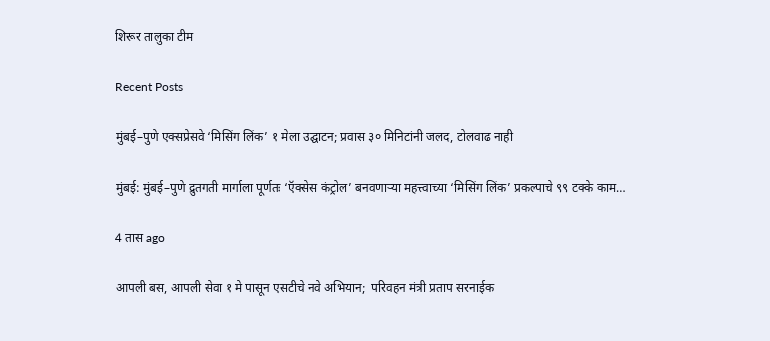शिरूर तालुका टीम

Recent Posts

मुंबई–पुणे एक्सप्रेसवे ‘मिसिंग लिंक’ १ मेला उद्घाटन; प्रवास ३० मिनिटांनी जलद, टोलवाढ नाही

मुंबई: मुंबई–पुणे द्रुतगती मार्गाला पूर्णतः ‘ऍक्सेस कंट्रोल’ बनवणाऱ्या महत्त्वाच्या ‘मिसिंग लिंक’ प्रकल्पाचे ९९ टक्के काम…

4 तास ago

आपली बस, आपली सेवा १ मे पासून एसटीचे नवे अभियान;  परिवहन मंत्री प्रताप सरनाईक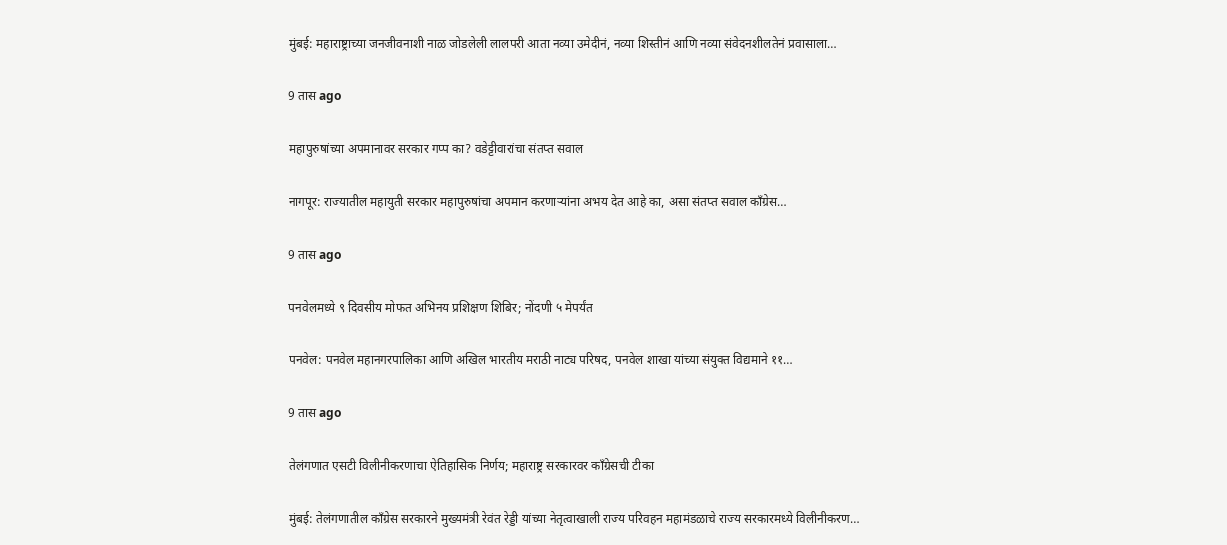मुंबई: महाराष्ट्राच्या जनजीवनाशी नाळ जोडलेली लालपरी आता नव्या उमेदीनं, नव्या शिस्तीनं आणि नव्या संवेदनशीलतेनं प्रवासाला…

9 तास ago

महापुरुषांच्या अपमानावर सरकार गप्प का? वडेट्टीवारांचा संतप्त सवाल

नागपूर: राज्यातील महायुती सरकार महापुरुषांचा अपमान करणाऱ्यांना अभय देत आहे का, असा संतप्त सवाल काँग्रेस…

9 तास ago

पनवेलमध्ये ९ दिवसीय मोफत अभिनय प्रशिक्षण शिबिर; नोंदणी ५ मेपर्यंत

पनवेल: पनवेल महानगरपालिका आणि अखिल भारतीय मराठी नाट्य परिषद, पनवेल शाखा यांच्या संयुक्त विद्यमाने ११…

9 तास ago

तेलंगणात एसटी विलीनीकरणाचा ऐतिहासिक निर्णय; महाराष्ट्र सरकारवर काँग्रेसची टीका

मुंबई: तेलंगणातील काँग्रेस सरकारने मुख्यमंत्री रेवंत रेड्डी यांच्या नेतृत्वाखाली राज्य परिवहन महामंडळाचे राज्य सरकारमध्ये विलीनीकरण…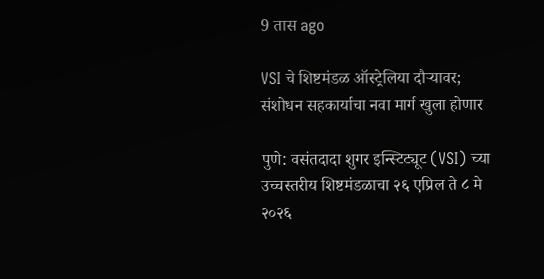9 तास ago

VSI चे शिष्टमंडळ ऑस्ट्रेलिया दौऱ्यावर; संशोधन सहकार्याचा नवा मार्ग खुला होणार

पुणे: वसंतदादा शुगर इन्स्टिट्यूट (VSI) च्या उच्चस्तरीय शिष्टमंडळाचा २६ एप्रिल ते ८ मे २०२६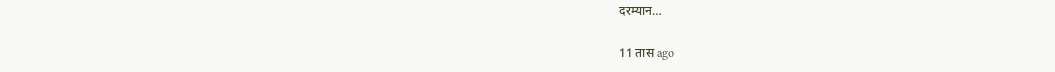दरम्यान…

11 तास ago